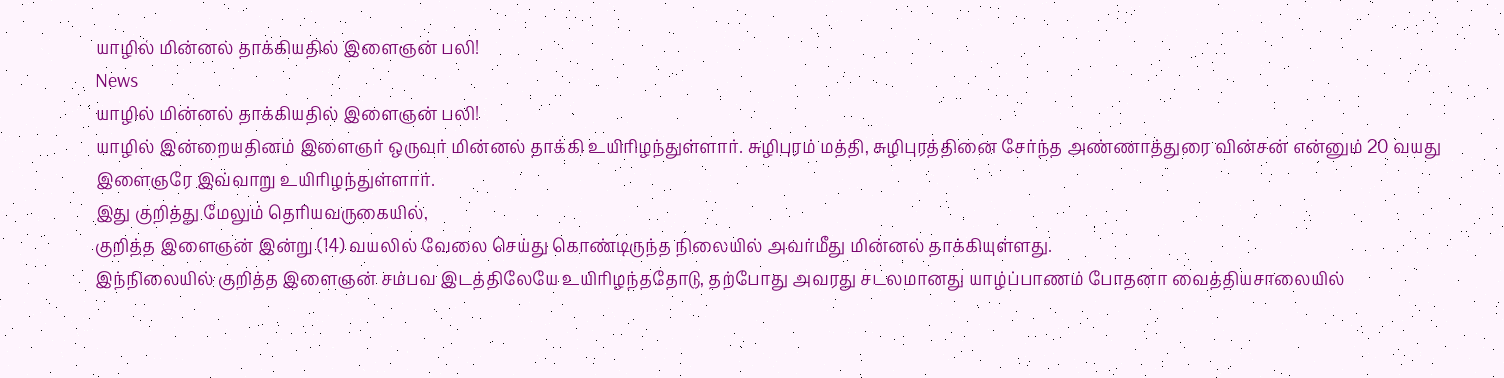யாழில் மின்னல் தாக்கியதில் இளைஞன் பலி!
News
யாழில் மின்னல் தாக்கியதில் இளைஞன் பலி!
யாழில் இன்றையதினம் இளைஞர் ஒருவர் மின்னல் தாக்கி உயிரிழந்துள்ளார். சுழிபுரம் மத்தி, சுழிபுரத்தினை சேர்ந்த அண்ணாத்துரை வின்சன் என்னும் 20 வயது இளைஞரே இவ்வாறு உயிரிழந்துள்ளார்.
இது குறித்து மேலும் தெரியவருகையில்,
குறித்த இளைஞன் இன்று (14) வயலில் வேலை செய்து கொண்டிருந்த நிலையில் அவர்மீது மின்னல் தாக்கியுள்ளது.
இந்நிலையில் குறித்த இளைஞன் சம்பவ இடத்திலேயே உயிரிழந்ததோடு, தற்போது அவரது சடலமானது யாழ்ப்பாணம் போதனா வைத்தியசாலையில்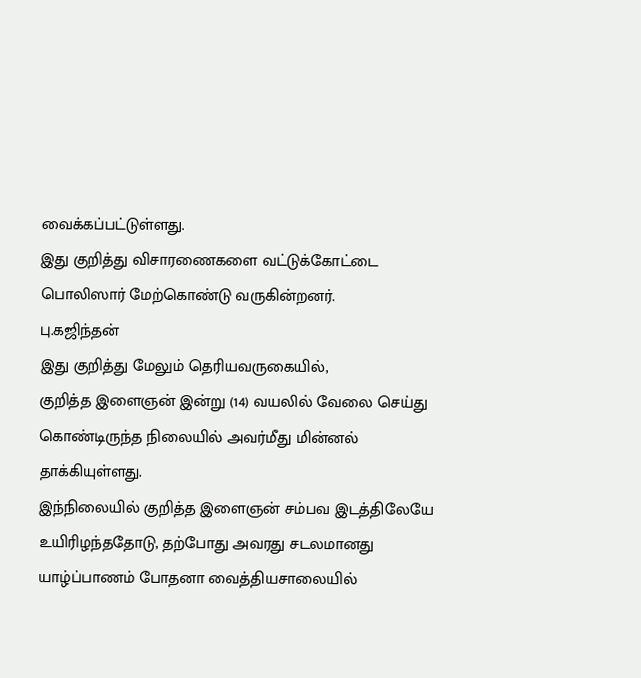வைக்கப்பட்டுள்ளது.
இது குறித்து விசாரணைகளை வட்டுக்கோட்டை பொலிஸார் மேற்கொண்டு வருகின்றனர்.
பு.கஜிந்தன்
இது குறித்து மேலும் தெரியவருகையில்,
குறித்த இளைஞன் இன்று (14) வயலில் வேலை செய்து கொண்டிருந்த நிலையில் அவர்மீது மின்னல் தாக்கியுள்ளது.
இந்நிலையில் குறித்த இளைஞன் சம்பவ இடத்திலேயே உயிரிழந்ததோடு, தற்போது அவரது சடலமானது யாழ்ப்பாணம் போதனா வைத்தியசாலையில்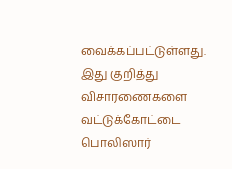வைக்கப்பட்டுள்ளது.
இது குறித்து விசாரணைகளை வட்டுக்கோட்டை பொலிஸார்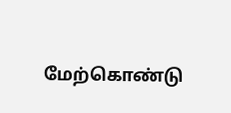மேற்கொண்டு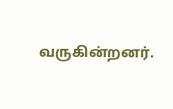வருகின்றனர்.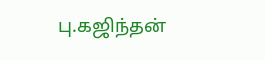பு.கஜிந்தன்